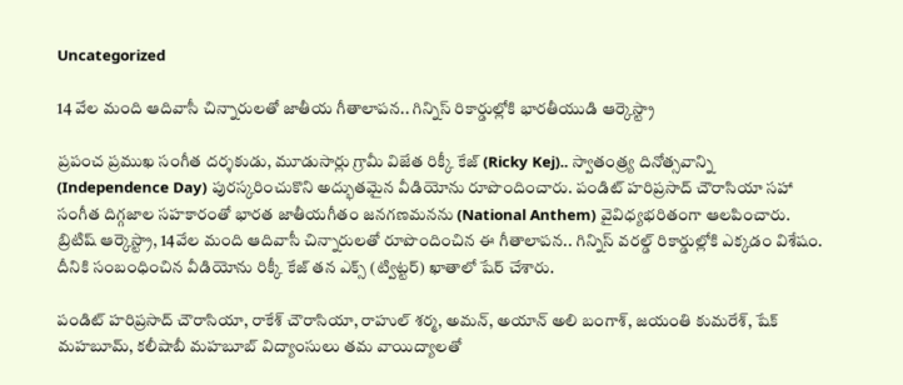Uncategorized

14 వేల మంది ఆదివాసీ చిన్నారులతో జాతీయ గీతాలాపన.. గిన్నిస్ రికార్డుల్లోకి భారతీయుడి ఆర్కెస్ట్రా

ప్రపంచ ప్రముఖ సంగీత దర్శకుడు, మూడుసార్లు గ్రామీ విజేత రిక్కీ కేజ్‌ (Ricky Kej).. స్వాతంత్ర్య దినోత్సవాన్ని (Independence Day) పురస్కరించుకొని అద్భుతమైన వీడియోను రూపొందించారు. పండిట్ హరిప్రసాద్ చౌరాసియా సహా సంగీత దిగ్గజాల సహకారంతో భారత జాతీయగీతం జనగణమనను (National Anthem) వైవిధ్యభరితంగా ఆలపించారు. బ్రిటిష్‌ ఆర్కెస్ట్రా, 14వేల మంది ఆదివాసీ చిన్నారులతో రూపొందించిన ఈ గీతాలాపన.. గిన్నిస్‌ వరల్డ్‌ రికార్డుల్లోకి ఎక్కడం విశేషం. దీనికి సంబంధించిన వీడియోను రిక్కీ కేజ్‌ తన ఎక్స్ (ట్విట్టర్) ఖాతాలో షేర్‌ చేశారు.

పండిట్ హరిప్రసాద్‌ చౌరాసియా, రాకేశ్‌ చౌరాసియా, రాహుల్‌ శర్మ, అమన్‌, అయాన్‌ అలి బంగాశ్‌, జయంతి కుమరేశ్‌, షేక్‌ మహబూమ్‌, కలీషాబీ మహబూబ్‌ విద్యాంసులు తమ వాయిద్యాలతో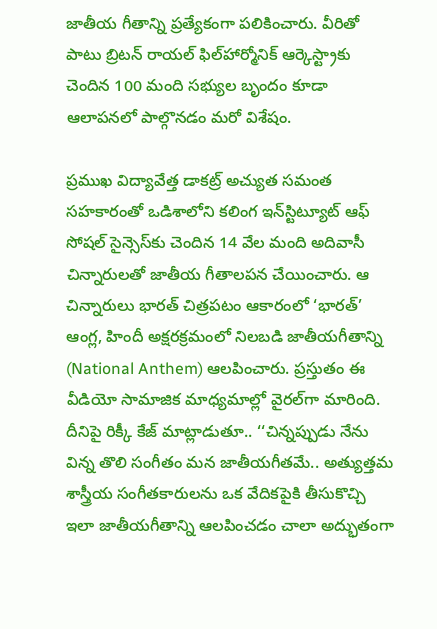జాతీయ గీతాన్ని ప్రత్యేకంగా పలికించారు. వీరితో పాటు బ్రిటన్ రాయల్‌ ఫిల్‌హార్మోనిక్‌ ఆర్కెస్ట్రాకు చెందిన 100 మంది సభ్యుల బృందం కూడా ఆలాపనలో పాల్గొనడం మరో విశేషం.

ప్రముఖ విద్యావేత్త డాకట్ర్ అచ్యుత సమంత సహకారంతో ఒడిశాలోని కలింగ ఇన్‌స్టిట్యూట్‌ ఆఫ్‌ సోషల్‌ సైన్సెస్‌కు చెందిన 14 వేల మంది అదివాసీ చిన్నారులతో జాతీయ గీతాలపన చేయించారు. ఆ చిన్నారులు భారత్ చిత్రపటం ఆకారంలో ‘భారత్‌’ ఆంగ్ల, హిందీ అక్షరక్రమంలో నిలబడి జాతీయగీతాన్ని (National Anthem) ఆలపించారు. ప్రస్తుతం ఈ వీడియో సామాజిక మాధ్యమాల్లో వైరల్‌గా మారింది. దీనిపై రిక్కీ కేజ్‌ మాట్లాడుతూ.. ‘‘చిన్నప్పుడు నేను విన్న తొలి సంగీతం మన జాతీయగీతమే.. అత్యుత్తమ శాస్త్రీయ సంగీతకారులను ఒక వేదికపైకి తీసుకొచ్చి ఇలా జాతీయగీతాన్ని ఆలపించడం చాలా అద్భుతంగా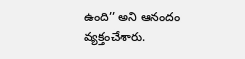ఉంది’’ అని ఆనందం వ్యక్తంచేశారు.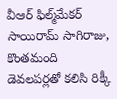వీఆర్‌ ఫిల్మ్‌మేకర్‌ సాయిరామ్‌ సాగిరాజు, కొంతమంది డెవలపర్లతో కలిసి రిక్కీ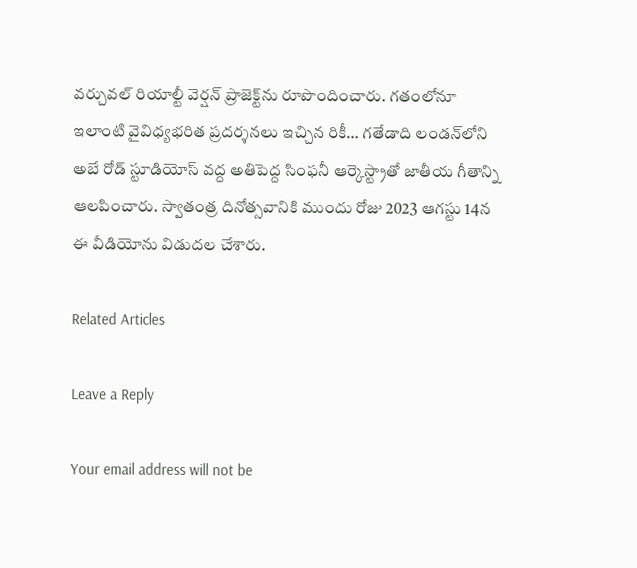వర్చువల్‌ రియాల్టీ వెర్షన్‌ ప్రాజెక్ట్‌ను రూపొందించారు. గతంలోనూ ఇలాంటి వైవిధ్యభరిత ప్రదర్శనలు ఇచ్చిన రికీ… గతేడాది లండన్‌లోని అబే రోడ్‌ స్టూడియోస్‌ వద్ద అతిపెద్ద సింఫనీ ఆర్కెస్ట్రాతో జాతీయ గీతాన్ని ఆలపించారు. స్వాతంత్ర దినోత్సవానికి ముందు రోజు 2023 ఆగస్టు 14న ఈ వీడియోను విడుదల చేశారు.

Related Articles

Leave a Reply

Your email address will not be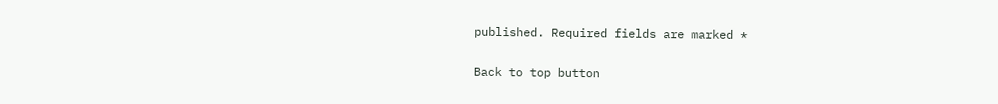published. Required fields are marked *

Back to top button